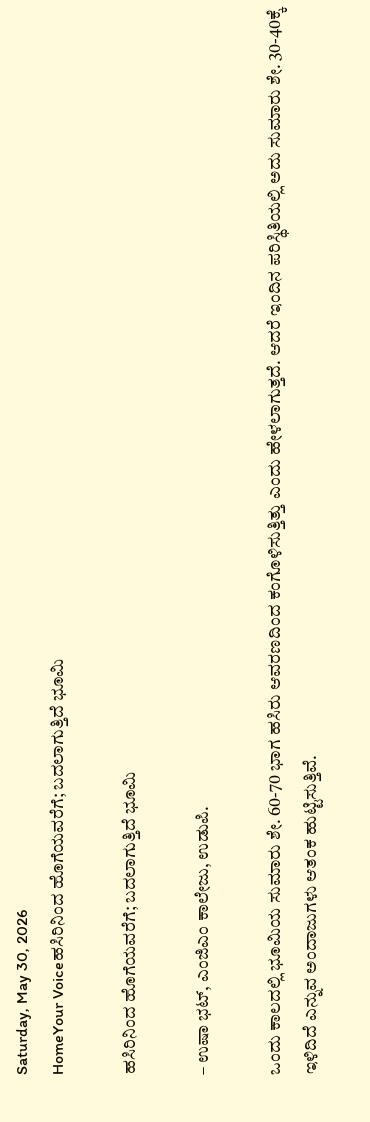Saturday, May 30, 2026
HomeYour Voiceಹಸಿರಿನಿಂದ ಹೊಗೆಯವರೆಗೆ; ಬದಲಾಗುತ್ತಿದೆ ಭೂಮಿ

ಹಸಿರಿನಿಂದ ಹೊಗೆಯವರೆಗೆ; ಬದಲಾಗುತ್ತಿದೆ ಭೂಮಿ

– ಉಷಾ ಭಟ್, ಎಂಜಿಎಂ ಕಾಲೇಜು, ಉಡುಪಿ.

ಒಂದು ಕಾಲದಲ್ಲಿ ಭೂಮಿಯ ಸುಮಾರು ಶೇ. 60-70 ಭಾಗ ಹಸಿರು ಆವರಣದಿಂದ ಕಂಗೊಳಿಸುತ್ತಿತ್ತು ಎಂದು ಹೇಳಲಾಗುತ್ತದೆ. ಆದರೆ ಇಂದಿನ ಪರಿಸ್ಥಿತಿಯಲ್ಲಿ ಅದು ಸುಮಾರು ಶೇ. 30-40ಕ್ಕೆ ಇಳಿದಿದೆ ಎನ್ನುವ ಅಂದಾಜುಗಳು ಆತಂಕ ಹುಟ್ಟಿಸುತ್ತಿವೆ.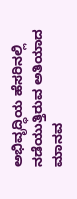ಅಭಿವೃದ್ಧಿಯ ಹೆಸರಿನಲ್ಲಿ ನಡೆಯುತ್ತಿರುವ ಅತಿಯಾದ ಮಾನವ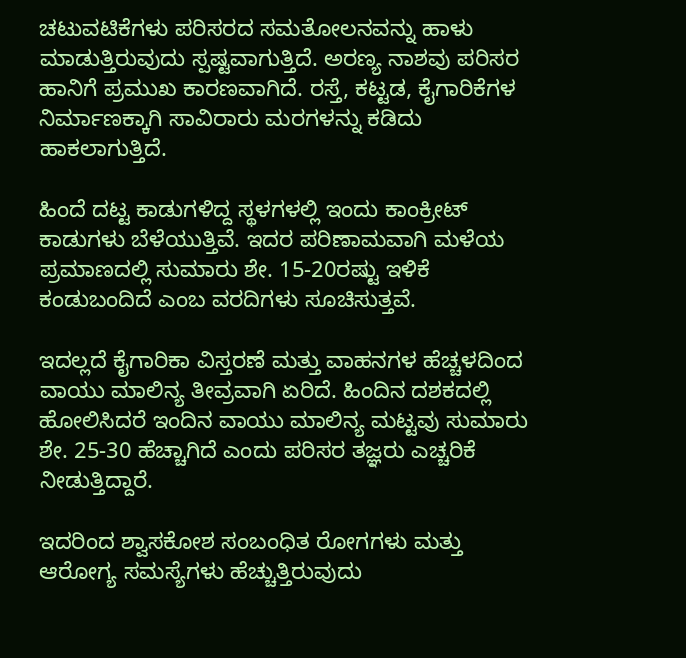ಚಟುವಟಿಕೆಗಳು ಪರಿಸರದ ಸಮತೋಲನವನ್ನು ಹಾಳು ಮಾಡುತ್ತಿರುವುದು ಸ್ಪಷ್ಟವಾಗುತ್ತಿದೆ. ಅರಣ್ಯ ನಾಶವು ಪರಿಸರ ಹಾನಿಗೆ ಪ್ರಮುಖ ಕಾರಣವಾಗಿದೆ. ರಸ್ತೆ, ಕಟ್ಟಡ, ಕೈಗಾರಿಕೆಗಳ ನಿರ್ಮಾಣಕ್ಕಾಗಿ ಸಾವಿರಾರು ಮರಗಳನ್ನು ಕಡಿದು ಹಾಕಲಾಗುತ್ತಿದೆ.

ಹಿಂದೆ ದಟ್ಟ ಕಾಡುಗಳಿದ್ದ ಸ್ಥಳಗಳಲ್ಲಿ ಇಂದು ಕಾಂಕ್ರೀಟ್ ಕಾಡುಗಳು ಬೆಳೆಯುತ್ತಿವೆ. ಇದರ ಪರಿಣಾಮವಾಗಿ ಮಳೆಯ ಪ್ರಮಾಣದಲ್ಲಿ ಸುಮಾರು ಶೇ. 15-20ರಷ್ಟು ಇಳಿಕೆ ಕಂಡುಬಂದಿದೆ ಎಂಬ ವರದಿಗಳು ಸೂಚಿಸುತ್ತವೆ.

ಇದಲ್ಲದೆ ಕೈಗಾರಿಕಾ ವಿಸ್ತರಣೆ ಮತ್ತು ವಾಹನಗಳ ಹೆಚ್ಚಳದಿಂದ ವಾಯು ಮಾಲಿನ್ಯ ತೀವ್ರವಾಗಿ ಏರಿದೆ. ಹಿಂದಿನ ದಶಕದಲ್ಲಿ ಹೋಲಿಸಿದರೆ ಇಂದಿನ ವಾಯು ಮಾಲಿನ್ಯ ಮಟ್ಟವು ಸುಮಾರು ಶೇ. 25-30 ಹೆಚ್ಚಾಗಿದೆ ಎಂದು ಪರಿಸರ ತಜ್ಞರು ಎಚ್ಚರಿಕೆ ನೀಡುತ್ತಿದ್ದಾರೆ.

ಇದರಿಂದ ಶ್ವಾಸಕೋಶ ಸಂಬಂಧಿತ ರೋಗಗಳು ಮತ್ತು ಆರೋಗ್ಯ ಸಮಸ್ಯೆಗಳು ಹೆಚ್ಚುತ್ತಿರುವುದು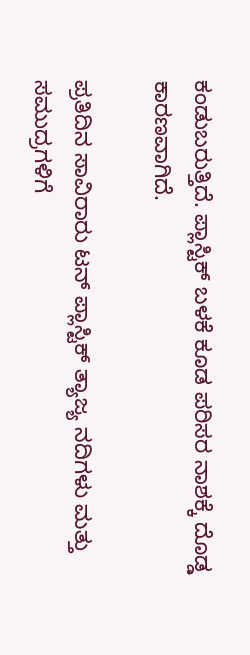ಕಂಡುಬರುತ್ತಿದೆ. ಪ್ಲಾಸ್ಟಿಕ್ ಬಳಕೆ ಕೂಡ ಪರಿಸರ ನಾಶಕ್ಕೆ ದೊಡ್ಡ ಕಾರಣವಾಗಿದೆ.

ಪ್ರತಿದಿನ ಸಾವಿರಾರು ಟನ್ ಪ್ಲಾಸ್ಟಿಕ್ ತ್ಯಾಜ್ಯ ನದಿಗಳು ಮತ್ತು ಸಮುದ್ರಗಳಿಗೆ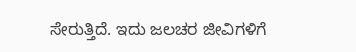ಸೇರುತ್ತಿದೆ. ಇದು ಜಲಚರ ಜೀವಿಗಳಿಗೆ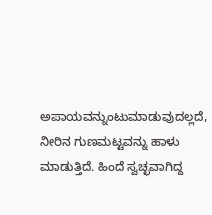ಅಪಾಯವನ್ನುಂಟುಮಾಡುವುದಲ್ಲದೆ, ನೀರಿನ ಗುಣಮಟ್ಟವನ್ನು ಹಾಳು ಮಾಡುತ್ತಿದೆ. ಹಿಂದೆ ಸ್ವಚ್ಛವಾಗಿದ್ದ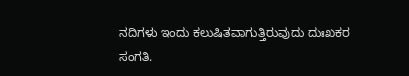ನದಿಗಳು ಇಂದು ಕಲುಷಿತವಾಗುತ್ತಿರುವುದು ದುಃಖಕರ ಸಂಗತಿ.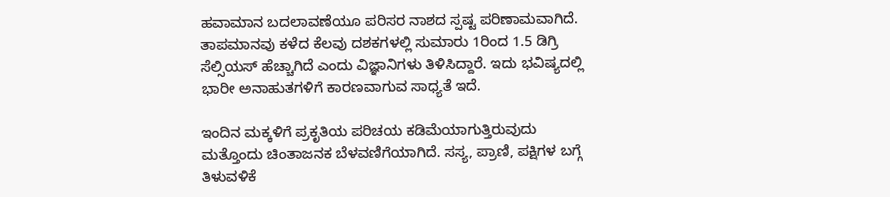ಹವಾಮಾನ ಬದಲಾವಣೆಯೂ ಪರಿಸರ ನಾಶದ ಸ್ಪಷ್ಟ ಪರಿಣಾಮವಾಗಿದೆ. ತಾಪಮಾನವು ಕಳೆದ ಕೆಲವು ದಶಕಗಳಲ್ಲಿ ಸುಮಾರು 1ರಿಂದ 1.5 ಡಿಗ್ರಿ ಸೆಲ್ಸಿಯಸ್ ಹೆಚ್ಚಾಗಿದೆ ಎಂದು ವಿಜ್ಞಾನಿಗಳು ತಿಳಿಸಿದ್ದಾರೆ. ಇದು ಭವಿಷ್ಯದಲ್ಲಿ ಭಾರೀ ಅನಾಹುತಗಳಿಗೆ ಕಾರಣವಾಗುವ ಸಾಧ್ಯತೆ ಇದೆ.

ಇಂದಿನ ಮಕ್ಕಳಿಗೆ ಪ್ರಕೃತಿಯ ಪರಿಚಯ ಕಡಿಮೆಯಾಗುತ್ತಿರುವುದು ಮತ್ತೊಂದು ಚಿಂತಾಜನಕ ಬೆಳವಣಿಗೆಯಾಗಿದೆ. ಸಸ್ಯ, ಪ್ರಾಣಿ, ಪಕ್ಷಿಗಳ ಬಗ್ಗೆ ತಿಳುವಳಿಕೆ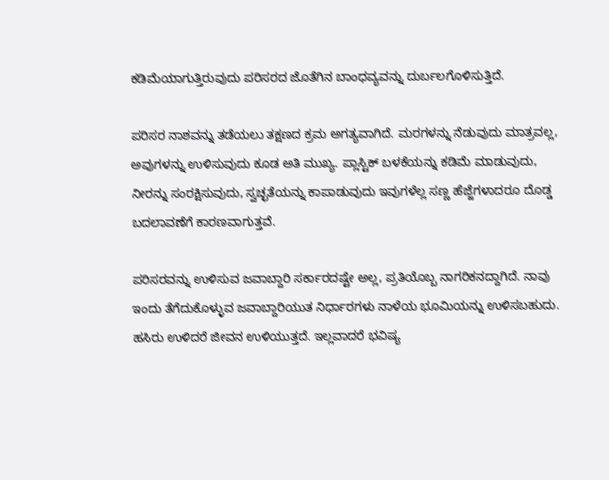ಕಡಿಮೆಯಾಗುತ್ತಿರುವುದು ಪರಿಸರದ ಜೊತೆಗಿನ ಬಾಂಧವ್ಯವನ್ನು ದುರ್ಬಲಗೊಳಿಸುತ್ತಿದೆ.

ಪರಿಸರ ನಾಶವನ್ನು ತಡೆಯಲು ತಕ್ಷಣದ ಕ್ರಮ ಅಗತ್ಯವಾಗಿದೆ. ಮರಗಳನ್ನು ನೆಡುವುದು ಮಾತ್ರವಲ್ಲ, ಅವುಗಳನ್ನು ಉಳಿಸುವುದು ಕೂಡ ಅತಿ ಮುಖ್ಯ. ಪ್ಲಾಸ್ಟಿಕ್ ಬಳಕೆಯನ್ನು ಕಡಿಮೆ ಮಾಡುವುದು, ನೀರನ್ನು ಸಂರಕ್ಷಿಸುವುದು, ಸ್ವಚ್ಛತೆಯನ್ನು ಕಾಪಾಡುವುದು ಇವುಗಳೆಲ್ಲ ಸಣ್ಣ ಹೆಜ್ಜೆಗಳಾದರೂ ದೊಡ್ಡ ಬದಲಾವಣೆಗೆ ಕಾರಣವಾಗುತ್ತವೆ.

ಪರಿಸರವನ್ನು ಉಳಿಸುವ ಜವಾಬ್ದಾರಿ ಸರ್ಕಾರದಷ್ಟೇ ಅಲ್ಲ, ಪ್ರತಿಯೊಬ್ಬ ನಾಗರಿಕನದ್ದಾಗಿದೆ. ನಾವು ಇಂದು ತೆಗೆದುಕೊಳ್ಳುವ ಜವಾಬ್ದಾರಿಯುತ ನಿರ್ಧಾರಗಳು ನಾಳೆಯ ಭೂಮಿಯನ್ನು ಉಳಿಸಬಹುದು. ಹಸಿರು ಉಳಿದರೆ ಜೀವನ ಉಳಿಯುತ್ತದೆ. ಇಲ್ಲವಾದರೆ ಭವಿಷ್ಯ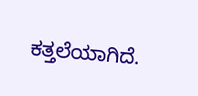ಕತ್ತಲೆಯಾಗಿದೆ.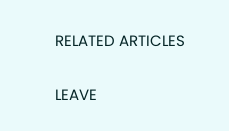RELATED ARTICLES

LEAVE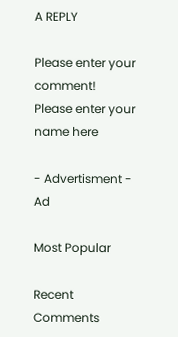A REPLY

Please enter your comment!
Please enter your name here

- Advertisment -
Ad

Most Popular

Recent Comments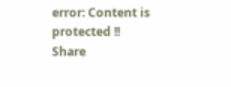error: Content is protected !!
Share